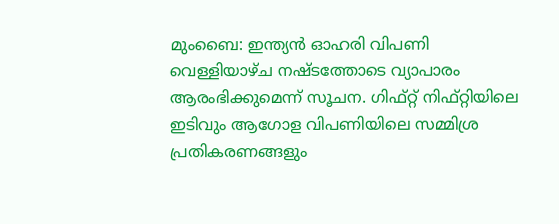മുംബൈ: ഇന്ത്യൻ ഓഹരി വിപണി വെള്ളിയാഴ്ച നഷ്ടത്തോടെ വ്യാപാരം ആരംഭിക്കുമെന്ന് സൂചന. ഗിഫ്റ്റ് നിഫ്റ്റിയിലെ ഇടിവും ആഗോള വിപണിയിലെ സമ്മിശ്ര പ്രതികരണങ്ങളും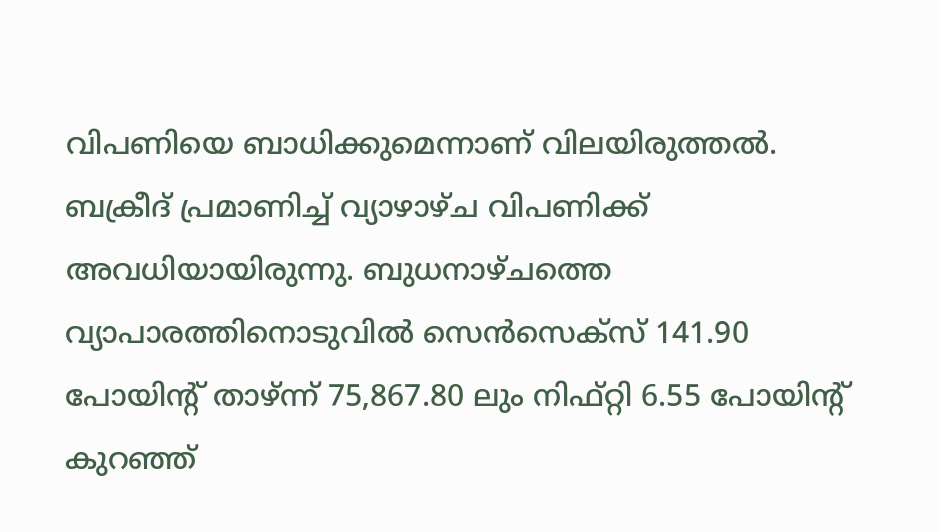വിപണിയെ ബാധിക്കുമെന്നാണ് വിലയിരുത്തൽ. ബക്രീദ് പ്രമാണിച്ച് വ്യാഴാഴ്ച വിപണിക്ക് അവധിയായിരുന്നു. ബുധനാഴ്ചത്തെ വ്യാപാരത്തിനൊടുവിൽ സെൻസെക്സ് 141.90 പോയിന്റ് താഴ്ന്ന് 75,867.80 ലും നിഫ്റ്റി 6.55 പോയിന്റ് കുറഞ്ഞ്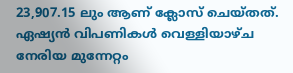23,907.15 ലും ആണ് ക്ലോസ് ചെയ്തത്.
ഏഷ്യൻ വിപണികൾ വെള്ളിയാഴ്ച നേരിയ മുന്നേറ്റം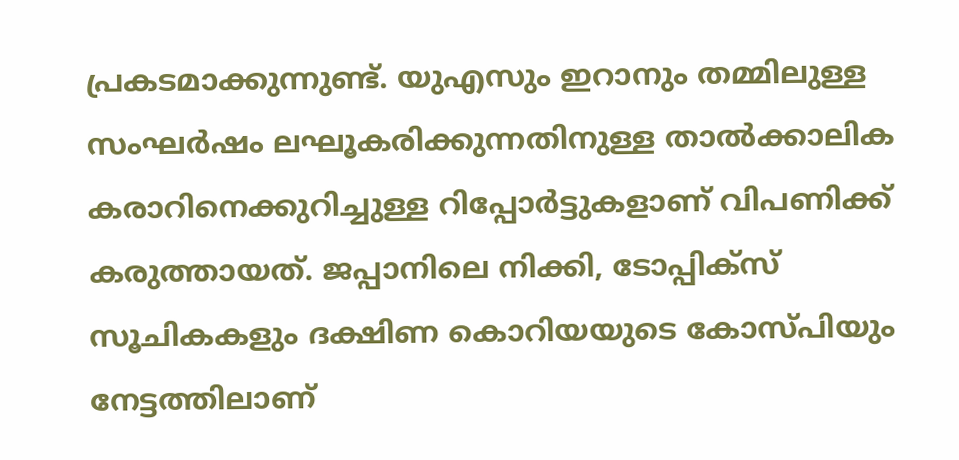പ്രകടമാക്കുന്നുണ്ട്. യുഎസും ഇറാനും തമ്മിലുള്ള സംഘർഷം ലഘൂകരിക്കുന്നതിനുള്ള താൽക്കാലിക കരാറിനെക്കുറിച്ചുള്ള റിപ്പോർട്ടുകളാണ് വിപണിക്ക് കരുത്തായത്. ജപ്പാനിലെ നിക്കി, ടോപ്പിക്സ് സൂചികകളും ദക്ഷിണ കൊറിയയുടെ കോസ്പിയും നേട്ടത്തിലാണ്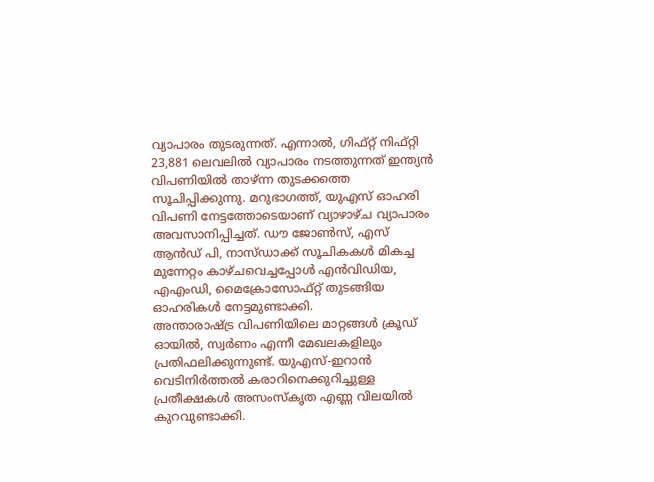വ്യാപാരം തുടരുന്നത്. എന്നാൽ, ഗിഫ്റ്റ് നിഫ്റ്റി 23,881 ലെവലിൽ വ്യാപാരം നടത്തുന്നത് ഇന്ത്യൻ വിപണിയിൽ താഴ്ന്ന തുടക്കത്തെ സൂചിപ്പിക്കുന്നു. മറുഭാഗത്ത്, യുഎസ് ഓഹരി വിപണി നേട്ടത്തോടെയാണ് വ്യാഴാഴ്ച വ്യാപാരം അവസാനിപ്പിച്ചത്. ഡൗ ജോൺസ്, എസ് ആൻഡ് പി, നാസ്ഡാക്ക് സൂചികകൾ മികച്ച മുന്നേറ്റം കാഴ്ചവെച്ചപ്പോൾ എൻവിഡിയ, എഎംഡി, മൈക്രോസോഫ്റ്റ് തുടങ്ങിയ ഓഹരികൾ നേട്ടമുണ്ടാക്കി.
അന്താരാഷ്ട്ര വിപണിയിലെ മാറ്റങ്ങൾ ക്രൂഡ് ഓയിൽ, സ്വർണം എന്നീ മേഖലകളിലും പ്രതിഫലിക്കുന്നുണ്ട്. യുഎസ്-ഇറാൻ വെടിനിർത്തൽ കരാറിനെക്കുറിച്ചുള്ള പ്രതീക്ഷകൾ അസംസ്കൃത എണ്ണ വിലയിൽ കുറവുണ്ടാക്കി.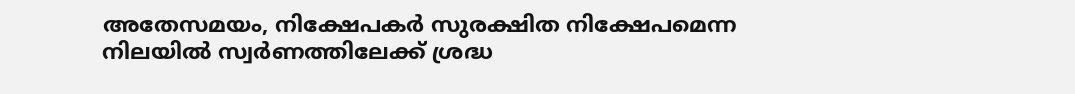അതേസമയം, നിക്ഷേപകർ സുരക്ഷിത നിക്ഷേപമെന്ന നിലയിൽ സ്വർണത്തിലേക്ക് ശ്രദ്ധ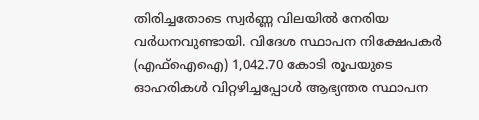തിരിച്ചതോടെ സ്വർണ്ണ വിലയിൽ നേരിയ വർധനവുണ്ടായി. വിദേശ സ്ഥാപന നിക്ഷേപകർ (എഫ്ഐഐ) 1,042.70 കോടി രൂപയുടെ ഓഹരികൾ വിറ്റഴിച്ചപ്പോൾ ആഭ്യന്തര സ്ഥാപന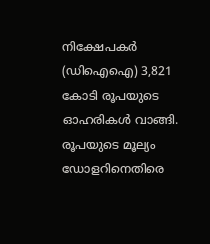നിക്ഷേപകർ (ഡിഐഐ) 3,821 കോടി രൂപയുടെ ഓഹരികൾ വാങ്ങി. രൂപയുടെ മൂല്യം ഡോളറിനെതിരെ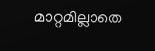മാറ്റമില്ലാതെ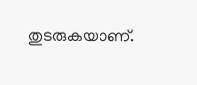തുടരുകയാണ്.